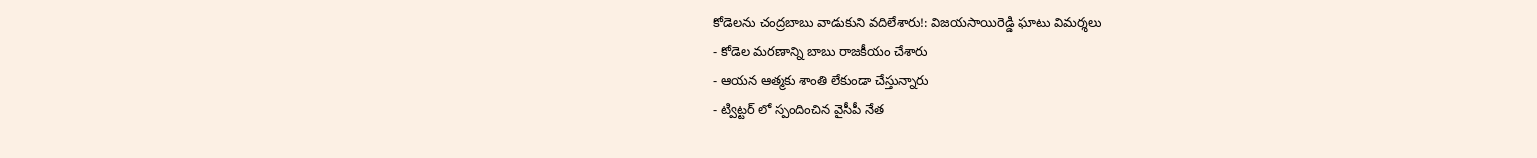కోడెలను చంద్రబాబు వాడుకుని వదిలేశారు!: విజయసాయిరెడ్డి ఘాటు విమర్శలు
- కోడెల మరణాన్ని బాబు రాజకీయం చేశారు
- ఆయన ఆత్మకు శాంతి లేకుండా చేస్తున్నారు
- ట్విట్టర్ లో స్పందించిన వైసీపీ నేత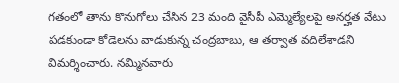గతంలో తాను కొనుగోలు చేసిన 23 మంది వైసీపీ ఎమ్మెల్యేలపై అనర్హత వేటు పడకుండా కోడెలను వాడుకున్న చంద్రబాబు, ఆ తర్వాత వదిలేశాడని విమర్శించారు. నమ్మినవారు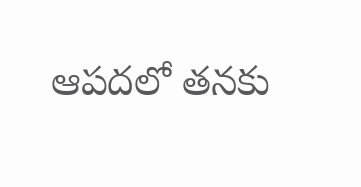ఆపదలో తనకు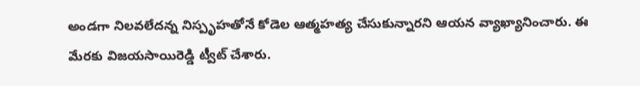అండగా నిలవలేదన్న నిస్పృహతోనే కోడెల ఆత్మహత్య చేసుకున్నారని ఆయన వ్యాఖ్యానించారు. ఈ మేరకు విజయసాయిరెడ్డి ట్వీట్ చేశారు.